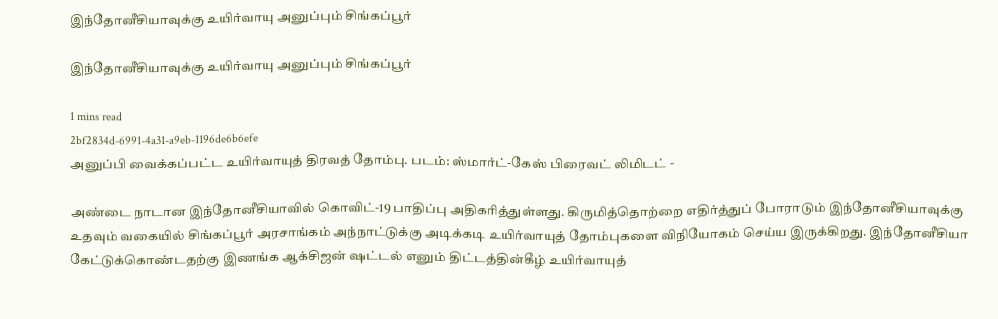இந்தோனீசியாவுக்கு உயிர்வாயு அனுப்பும் சிங்கப்பூர்

இந்தோனீசியாவுக்கு உயிர்வாயு அனுப்பும் சிங்கப்பூர்

1 mins read
2bf2834d-6991-4a31-a9eb-1196de6b6efe
அனுப்பி வைக்கப்பட்ட உயிர்வாயுத் திரவத் தோம்பு. படம்: ஸ்மார்ட்-கேஸ் பிரைவட் லிமிடட் -

அண்டை நாடான இந்தோனீசியாவில் கொவிட்-19 பாதிப்பு அதிகரித்துள்ளது. கிருமித்தொற்றை எதிர்த்துப் போராடும் இந்தோனீசியாவுக்கு உதவும் வகையில் சிங்கப்பூர் அரசாங்கம் அந்நாட்டுக்கு அடிக்கடி உயிர்வாயுத் தோம்புகளை விநியோகம் செய்ய இருக்கிறது. இந்தோனீசியா கேட்டுக்கொண்டதற்கு இணங்க ஆக்சிஜன் ஷட்டல் எனும் திட்டத்தின்கீழ் உயிர்வாயுத்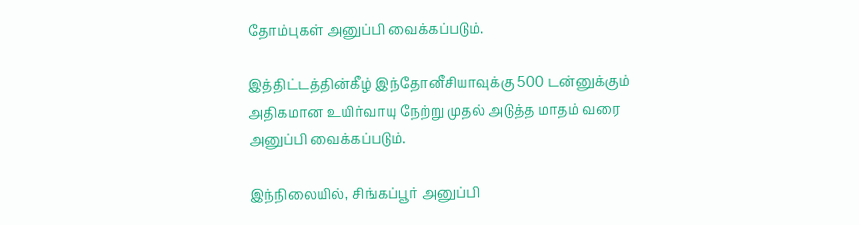தோம்புகள் அனுப்பி வைக்கப்படும்.

இத்திட்டத்தின்கீழ் இந்தோனீசியாவுக்கு 500 டன்னுக்கும் அதிகமான உயிர்வாயு நேற்று முதல் அடுத்த மாதம் வரை அனுப்பி வைக்கப்படும்.

இந்நிலையில், சிங்கப்பூர் அனுப்பி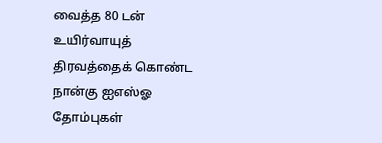வைத்த 80 டன் உயிர்வாயுத் திரவத்தைக் கொண்ட நான்கு ஐஎஸ்ஓ தோம்புகள்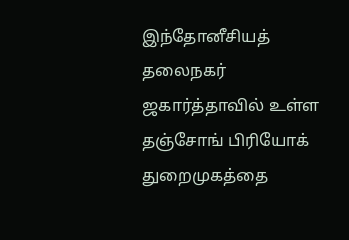இந்தோனீசியத் தலைநகர் ஜகார்த்தாவில் உள்ள தஞ்சோங் பிரியோக் துறைமுகத்தை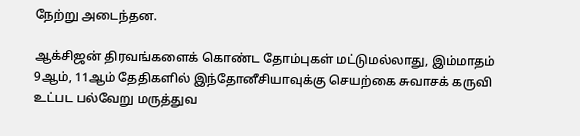நேற்று அடைந்தன.

ஆக்சிஜன் திரவங்களைக் கொண்ட தோம்புகள் மட்டுமல்லாது, இம்மாதம் 9ஆம், 11ஆம் தேதிகளில் இந்தோனீசியாவுக்கு செயற்கை சுவாசக் கருவி உட்பட பல்வேறு மருத்துவ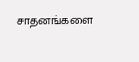சாதனங்களை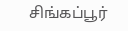சிங்கப்பூர்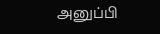அனுப்பி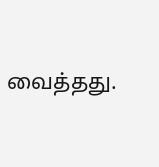வைத்தது.